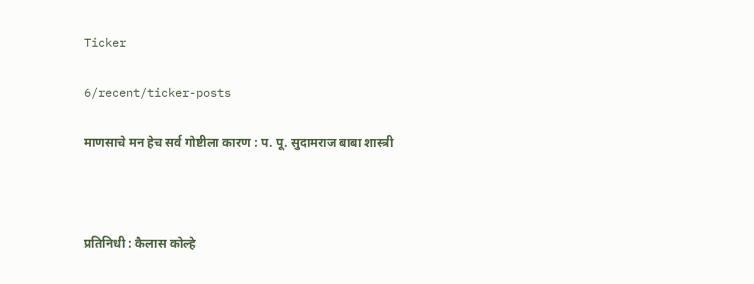Ticker

6/recent/ticker-posts

माणसाचे मन हेच सर्व गोष्टीला कारण : प. पू. सुदामराज बाबा शास्त्री



प्रतिनिधी : कैलास कोल्हे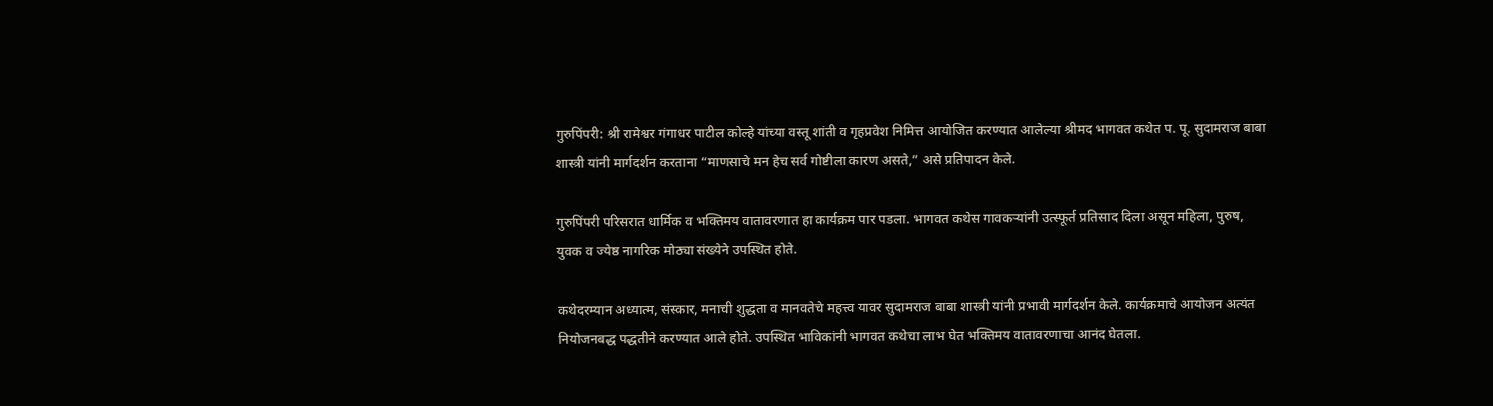गुरुपिंपरी: श्री रामेश्वर गंगाधर पाटील कोल्हे यांच्या वस्तू शांती व गृहप्रवेश निमित्त आयोजित करण्यात आलेल्या श्रीमद भागवत कथेत प. पू. सुदामराज बाबा शास्त्री यांनी मार्गदर्शन करताना “माणसाचे मन हेच सर्व गोष्टीला कारण असते,” असे प्रतिपादन केले.

गुरुपिंपरी परिसरात धार्मिक व भक्तिमय वातावरणात हा कार्यक्रम पार पडला. भागवत कथेस गावकऱ्यांनी उत्स्फूर्त प्रतिसाद दिला असून महिला, पुरुष, युवक व ज्येष्ठ नागरिक मोठ्या संख्येने उपस्थित होते.

कथेदरम्यान अध्यात्म, संस्कार, मनाची शुद्धता व मानवतेचे महत्त्व यावर सुदामराज बाबा शास्त्री यांनी प्रभावी मार्गदर्शन केले. कार्यक्रमाचे आयोजन अत्यंत नियोजनबद्ध पद्धतीने करण्यात आले होते. उपस्थित भाविकांनी भागवत कथेचा लाभ घेत भक्तिमय वातावरणाचा आनंद घेतला.